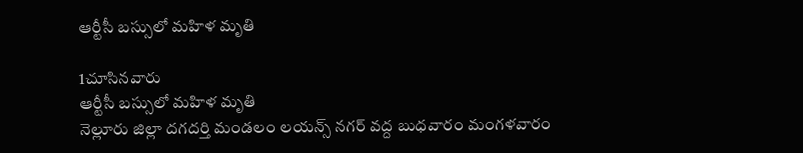ఆర్టీసీ బస్సులో మహిళ మృతి

1చూసినవారు
ఆర్టీసీ బస్సులో మహిళ మృతి
నెల్లూరు జిల్లా దగదర్తి మండలం లయన్స్ నగర్ వద్ద బుధవారం మంగళవారం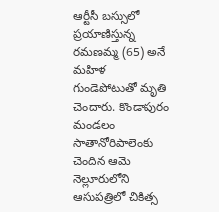ఆర్టీసీ బస్సులో ప్రయాణిస్తున్న రమణమ్మ (65) అనే మహిళ గుండెపోటుతో మృతి చెందారు. కొండాపురం మండలం సాతానోరిపాలెంకు చెందిన ఆమె నెల్లూరులోని ఆసుపత్రిలో చికిత్స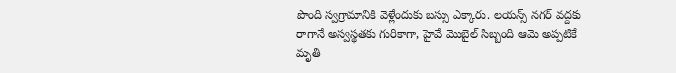పొంది స్వగ్రామానికి వెళ్లేందుకు బస్సు ఎక్కారు. లయన్స్ నగర్ వద్దకు రాగానే అస్వస్థతకు గురికాగా, హైవే మొబైల్ సిబ్బంది ఆమె అప్పటికే మృతి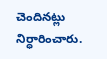చెందినట్లు నిర్ధారించారు.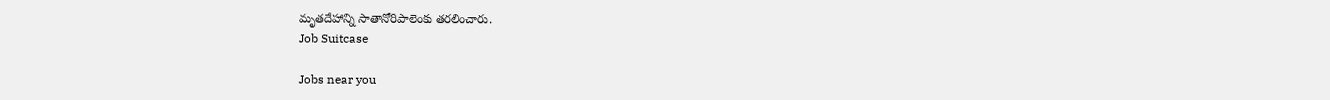మృతదేహాన్ని సాతానోరిపాలెంకు తరలించారు.
Job Suitcase

Jobs near you